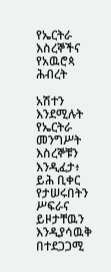የኤርትራ እስረኞችና የአዉሮጳ ሕብረት

አሽተን እንደሚሉት የኤርትራ መንግሥት እስረኞቹን እንዲፈታ፥ ይሕ ቢቀር የታሠሩበትን ሥፍራና ይዞታቸዉን እንዲያሳዉቅ በተደጋጋሚ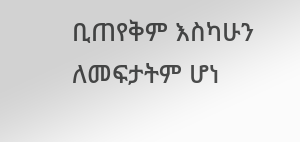ቢጠየቅም እስካሁን ለመፍታትም ሆነ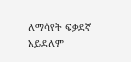ለማሳየት ፍቃደኛ አይደለም